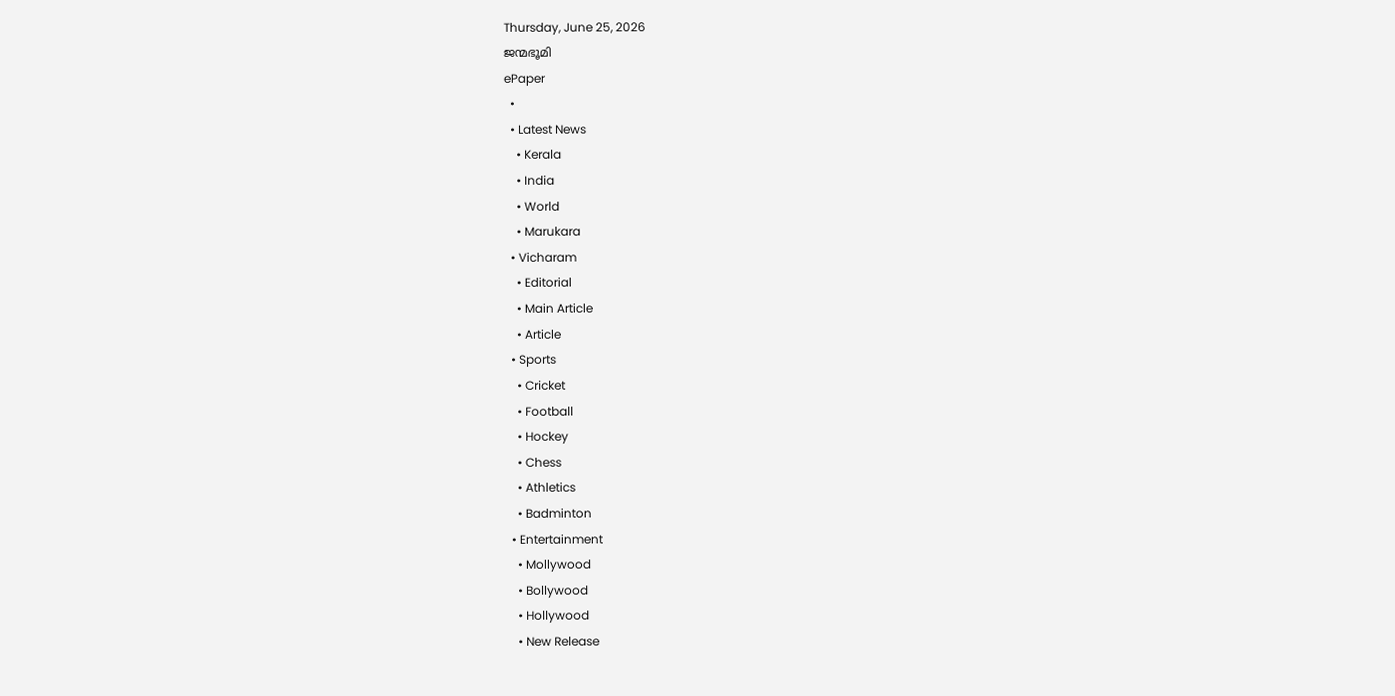Thursday, June 25, 2026
ജന്മഭൂമി
ePaper
  •
  • Latest News
    • Kerala
    • India
    • World
    • Marukara
  • Vicharam
    • Editorial
    • Main Article
    • Article
  • Sports
    • Cricket
    • Football
    • Hockey
    • Chess
    • Athletics
    • Badminton
  • Entertainment
    • Mollywood
    • Bollywood
    • Hollywood
    • New Release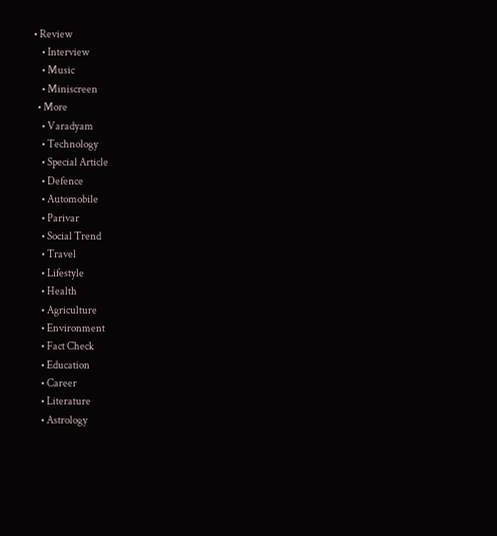• Review
    • Interview
    • Music
    • Miniscreen
  • More
    • Varadyam
    • Technology
    • Special Article
    • Defence
    • Automobile
    • Parivar
    • Social Trend
    • Travel
    • Lifestyle
    • Health
    • Agriculture
    • Environment
    • Fact Check
    • Education
    • Career
    • Literature
    • Astrology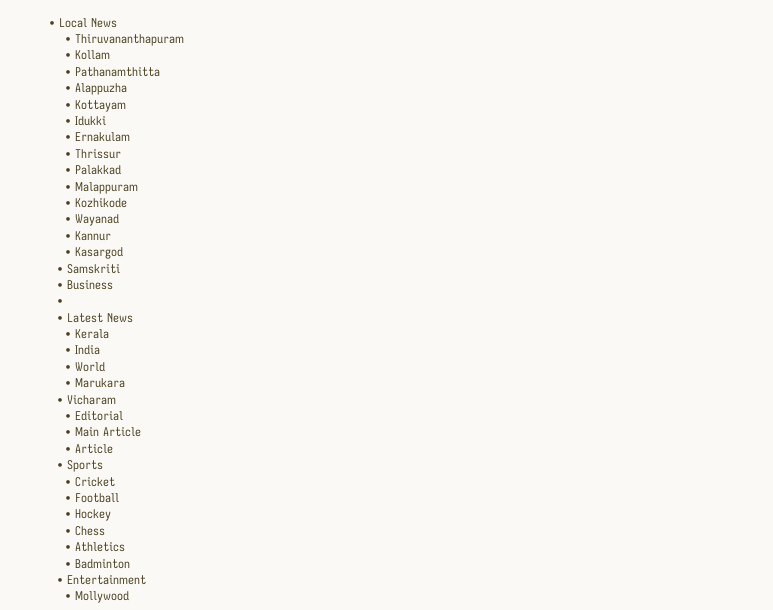• Local News
    • Thiruvananthapuram
    • Kollam
    • Pathanamthitta
    • Alappuzha
    • Kottayam
    • Idukki
    • Ernakulam
    • Thrissur
    • Palakkad
    • Malappuram
    • Kozhikode
    • Wayanad
    • Kannur
    • Kasargod
  • Samskriti
  • Business
  •
  • Latest News
    • Kerala
    • India
    • World
    • Marukara
  • Vicharam
    • Editorial
    • Main Article
    • Article
  • Sports
    • Cricket
    • Football
    • Hockey
    • Chess
    • Athletics
    • Badminton
  • Entertainment
    • Mollywood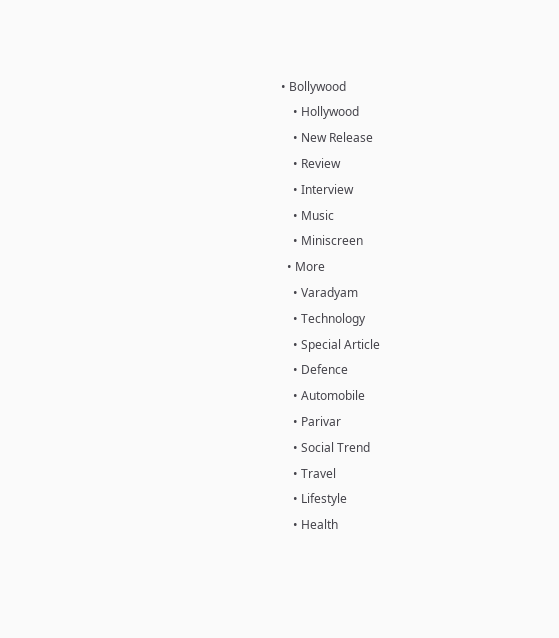• Bollywood
    • Hollywood
    • New Release
    • Review
    • Interview
    • Music
    • Miniscreen
  • More
    • Varadyam
    • Technology
    • Special Article
    • Defence
    • Automobile
    • Parivar
    • Social Trend
    • Travel
    • Lifestyle
    • Health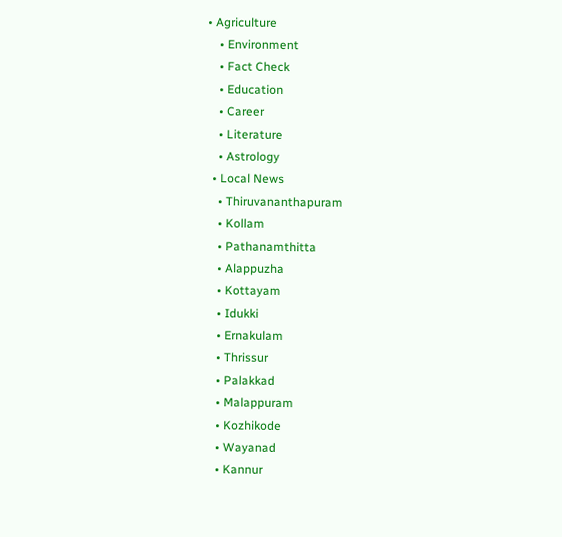• Agriculture
    • Environment
    • Fact Check
    • Education
    • Career
    • Literature
    • Astrology
  • Local News
    • Thiruvananthapuram
    • Kollam
    • Pathanamthitta
    • Alappuzha
    • Kottayam
    • Idukki
    • Ernakulam
    • Thrissur
    • Palakkad
    • Malappuram
    • Kozhikode
    • Wayanad
    • Kannur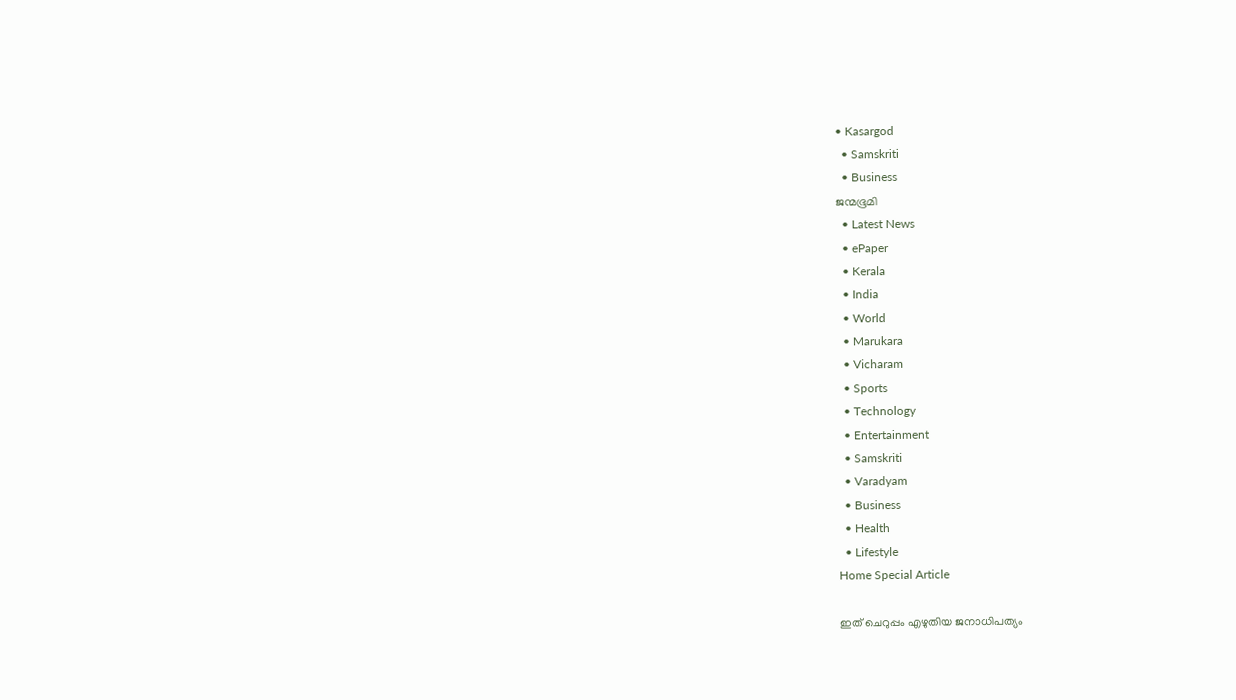• Kasargod
  • Samskriti
  • Business
ജന്മഭൂമി
  • Latest News
  • ePaper
  • Kerala
  • India
  • World
  • Marukara
  • Vicharam
  • Sports
  • Technology
  • Entertainment
  • Samskriti
  • Varadyam
  • Business
  • Health
  • Lifestyle
Home Special Article

ഇത് ചെറുപ്പം എഴുതിയ ജനാധിപത്യം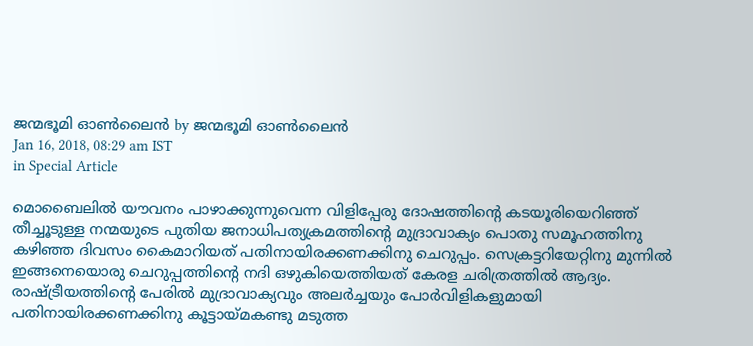ജന്മഭൂമി ഓണ്‍ലൈന്‍ by ജന്മഭൂമി ഓണ്‍ലൈന്‍
Jan 16, 2018, 08:29 am IST
in Special Article

മൊബൈലില്‍ യൗവനം പാഴാക്കുന്നുവെന്ന വിളിപ്പേരു ദോഷത്തിന്റെ കടയൂരിയെറിഞ്ഞ് തീച്ചൂടുള്ള നന്മയുടെ പുതിയ ജനാധിപത്യക്രമത്തിന്റെ മുദ്രാവാക്യം പൊതു സമൂഹത്തിനു കഴിഞ്ഞ ദിവസം കൈമാറിയത് പതിനായിരക്കണക്കിനു ചെറുപ്പം. സെക്രട്ടറിയേറ്റിനു മുന്നില്‍ ഇങ്ങനെയൊരു ചെറുപ്പത്തിന്റെ നദി ഒഴുകിയെത്തിയത് കേരള ചരിത്രത്തില്‍ ആദ്യം. രാഷ്‌ട്രീയത്തിന്റെ പേരില്‍ മുദ്രാവാക്യവും അലര്‍ച്ചയും പോര്‍വിളികളുമായി പതിനായിരക്കണക്കിനു കൂട്ടായ്‌മകണ്ടു മടുത്ത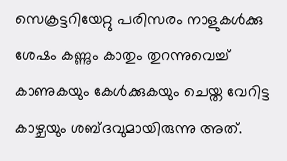സെക്രട്ടറിയേറ്റു പരിസരം നാളുകള്‍ക്കു ശേഷം കണ്ണും കാതും തുറന്നുവെച്ച് കാണുകയും കേള്‍ക്കുകയും ചെയ്ത വേറിട്ട  കാഴ്ചയും ശബ്ദവുമായിരുന്നു അത്.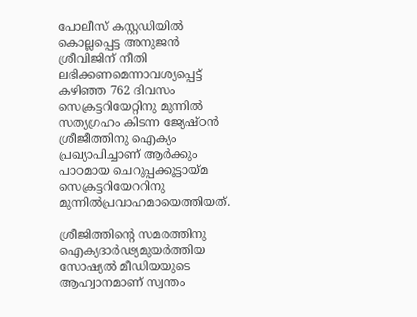പോലീസ് കസ്റ്റഡിയില്‍ കൊല്ലപ്പെട്ട അനുജന്‍ ശ്രീവിജിന് നീതി ലഭിക്കണമെന്നാവശ്യപ്പെട്ട് കഴിഞ്ഞ 762 ദിവസം സെക്രട്ടറിയേറ്റിനു മുന്നില്‍ സത്യഗ്രഹം കിടന്ന ജ്യേഷ്ഠന്‍ ശ്രീജീത്തിനു ഐക്യം പ്രഖ്യാപിച്ചാണ് ആര്‍ക്കും പാഠമായ ചെറുപ്പക്കൂട്ടായ്‌മ സെക്രട്ടറിയേററിനു മുന്നില്‍പ്രവാഹമായെത്തിയത്.

ശ്രീജിത്തിന്റെ സമരത്തിനു ഐക്യദാര്‍ഢ്യമുയര്‍ത്തിയ സോഷ്യല്‍ മീഡിയയുടെ ആഹ്വാനമാണ് സ്വന്തം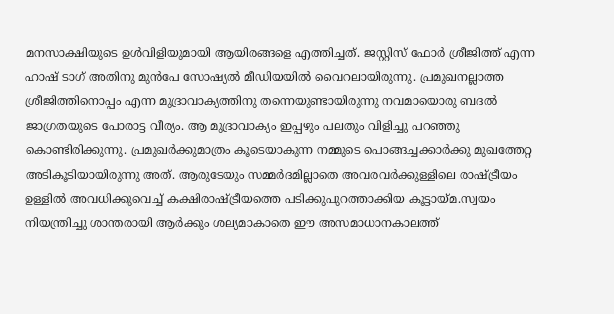മനസാക്ഷിയുടെ ഉള്‍വിളിയുമായി ആയിരങ്ങളെ എത്തിച്ചത്. ജസ്റ്റിസ് ഫോര്‍ ശ്രീജിത്ത് എന്ന ഹാഷ് ടാഗ് അതിനു മുന്‍പേ സോഷ്യല്‍ മീഡിയയില്‍ വൈറലായിരുന്നു. പ്രമുഖനല്ലാത്ത ശ്രീജിത്തിനൊപ്പം എന്ന മുദ്രാവാക്യത്തിനു തന്നെയുണ്ടായിരുന്നു നവമായൊരു ബദല്‍ ജാഗ്രതയുടെ പോരാട്ട വീര്യം. ആ മുദ്രാവാക്യം ഇപ്പഴും പലതും വിളിച്ചു പറഞ്ഞു കൊണ്ടിരിക്കുന്നു. പ്രമുഖര്‍ക്കുമാത്രം കൂടെയാകുന്ന നമ്മുടെ പൊങ്ങച്ചക്കാര്‍ക്കു മുഖത്തേറ്റ അടികൂടിയായിരുന്നു അത്. ആരുടേയും സമ്മര്‍ദമില്ലാതെ അവരവര്‍ക്കുള്ളിലെ രാഷ്‌ട്രീയം ഉള്ളില്‍ അവധിക്കുവെച്ച് കക്ഷിരാഷ്‌ട്രീയത്തെ പടിക്കുപുറത്താക്കിയ കൂട്ടായ്‌മ.സ്വയം നിയന്ത്രിച്ചു ശാന്തരായി ആര്‍ക്കും ശല്യമാകാതെ ഈ അസമാധാനകാലത്ത്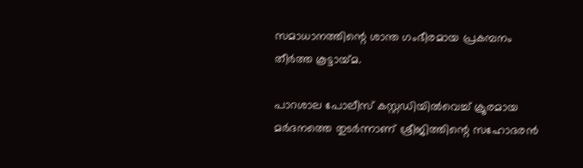സമാധാനത്തിന്റെ ശാന്ത ഗംഭീരമായ പ്രകമ്പനം തീര്‍ത്ത കൂട്ടായ്‌മ.

പാറശാല പോലീസ് കസ്റ്റഡിയില്‍വെച്ച് ക്രൂരമായ മര്‍ദനത്തെ തുടര്‍ന്നാണ് ശ്രീജിത്തിന്റെ സഹോദരന്‍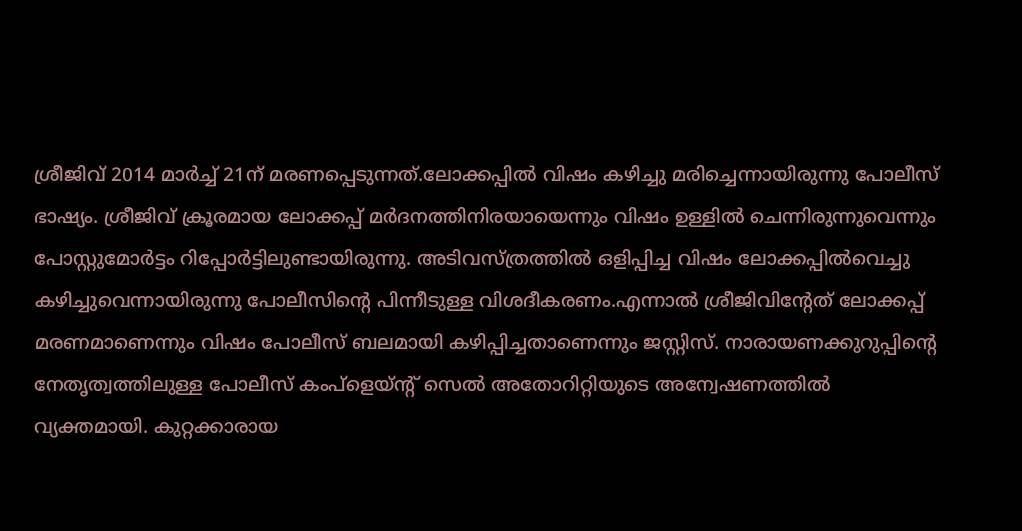ശ്രീജിവ് 2014 മാര്‍ച്ച് 21ന് മരണപ്പെടുന്നത്.ലോക്കപ്പില്‍ വിഷം കഴിച്ചു മരിച്ചെന്നായിരുന്നു പോലീസ് ഭാഷ്യം. ശ്രീജിവ് ക്രൂരമായ ലോക്കപ്പ് മര്‍ദനത്തിനിരയായെന്നും വിഷം ഉള്ളില്‍ ചെന്നിരുന്നുവെന്നും പോസ്റ്റുമോര്‍ട്ടം റിപ്പോര്‍ട്ടിലുണ്ടായിരുന്നു. അടിവസ്ത്രത്തില്‍ ഒളിപ്പിച്ച വിഷം ലോക്കപ്പില്‍വെച്ചു കഴിച്ചുവെന്നായിരുന്നു പോലീസിന്റെ പിന്നീടുള്ള വിശദീകരണം.എന്നാല്‍ ശ്രീജിവിന്റേത് ലോക്കപ്പ് മരണമാണെന്നും വിഷം പോലീസ് ബലമായി കഴിപ്പിച്ചതാണെന്നും ജസ്റ്റിസ്. നാരായണക്കുറുപ്പിന്റെ നേതൃത്വത്തിലുള്ള പോലീസ് കംപ്‌ളെയ്ന്റ് സെല്‍ അതോറിറ്റിയുടെ അന്വേഷണത്തില്‍ വ്യക്തമായി. കുറ്റക്കാരായ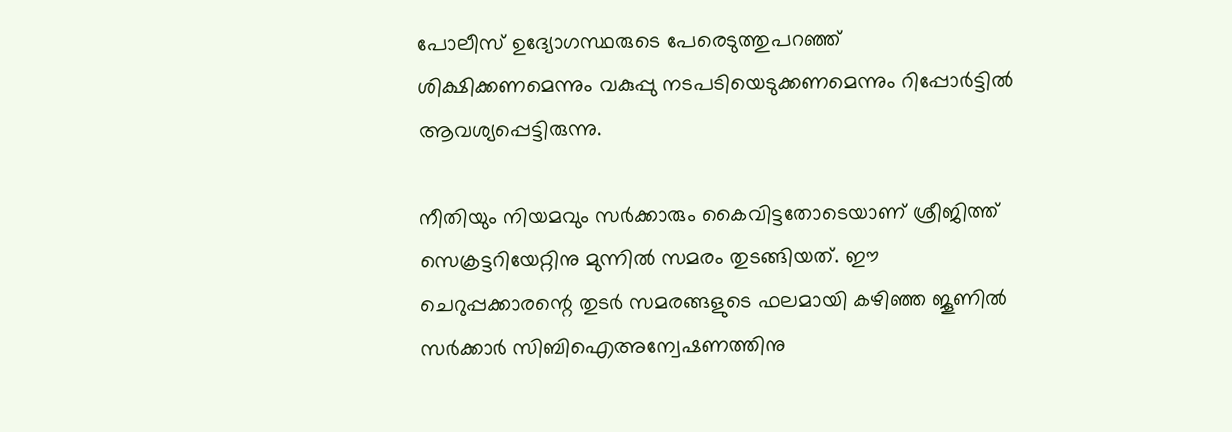പോലീസ് ഉദ്യോഗസ്ഥരുടെ പേരെടുത്തുപറഞ്ഞ് ശിക്ഷിക്കണമെന്നും വകുപ്പു നടപടിയെടുക്കണമെന്നും റിപ്പോര്‍ട്ടില്‍ ആവശ്യപ്പെട്ടിരുന്നു.

നീതിയും നിയമവും സര്‍ക്കാരും കൈവിട്ടതോടെയാണ് ശ്രീജിത്ത് സെക്രട്ടറിയേറ്റിനു മുന്നില്‍ സമരം തുടങ്ങിയത്. ഈ ചെറുപ്പക്കാരന്റെ തുടര്‍ സമരങ്ങളുടെ ഫലമായി കഴിഞ്ഞ ജൂണില്‍ സര്‍ക്കാര്‍ സിബിഐഅന്വേഷണത്തിനു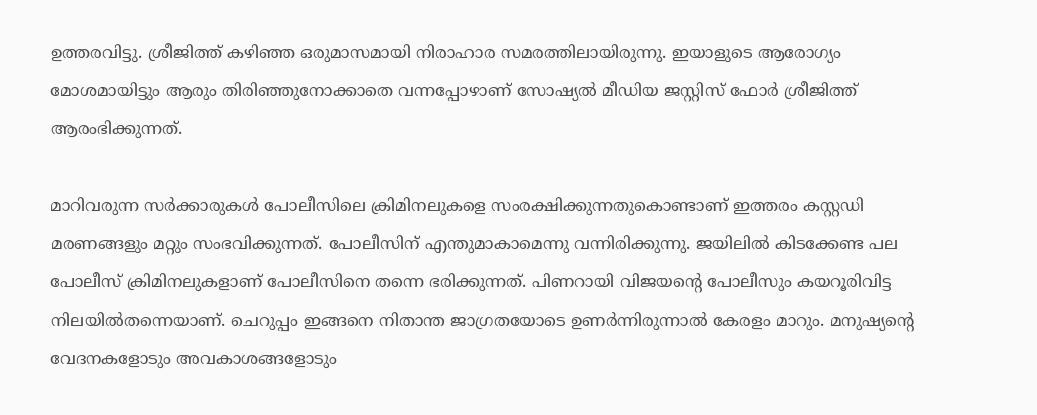ഉത്തരവിട്ടു. ശ്രീജിത്ത് കഴിഞ്ഞ ഒരുമാസമായി നിരാഹാര സമരത്തിലായിരുന്നു. ഇയാളുടെ ആരോഗ്യം മോശമായിട്ടും ആരും തിരിഞ്ഞുനോക്കാതെ വന്നപ്പോഴാണ് സോഷ്യല്‍ മീഡിയ ജസ്റ്റിസ് ഫോര്‍ ശ്രീജിത്ത് ആരംഭിക്കുന്നത്.

മാറിവരുന്ന സര്‍ക്കാരുകള്‍ പോലീസിലെ ക്രിമിനലുകളെ സംരക്ഷിക്കുന്നതുകൊണ്ടാണ് ഇത്തരം കസ്റ്റഡി മരണങ്ങളും മറ്റും സംഭവിക്കുന്നത്. പോലീസിന് എന്തുമാകാമെന്നു വന്നിരിക്കുന്നു. ജയിലില്‍ കിടക്കേണ്ട പല പോലീസ് ക്രിമിനലുകളാണ് പോലീസിനെ തന്നെ ഭരിക്കുന്നത്. പിണറായി വിജയന്റെ പോലീസും കയറൂരിവിട്ട നിലയില്‍തന്നെയാണ്. ചെറുപ്പം ഇങ്ങനെ നിതാന്ത ജാഗ്രതയോടെ ഉണര്‍ന്നിരുന്നാല്‍ കേരളം മാറും. മനുഷ്യന്റെ വേദനകളോടും അവകാശങ്ങളോടും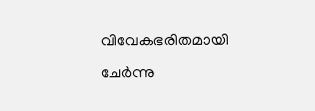വിവേകഭരിതമായി ചേര്‍ന്നു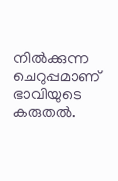നില്‍ക്കുന്ന ചെറുപ്പമാണ് ഭാവിയുടെ കരുതല്‍.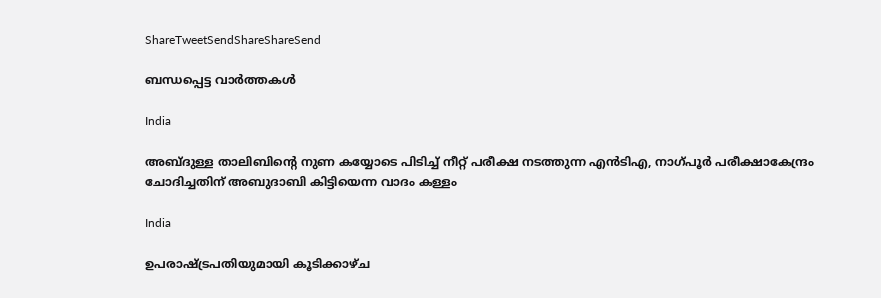ShareTweetSendShareShareSend

ബന്ധപ്പെട്ട വാര്‍ത്തകള്‍

India

അബ്ദുള്ള താലിബിന്റെ നുണ കയ്യോടെ പിടിച്ച് നീറ്റ് പരീക്ഷ നടത്തുന്ന എന്‍ടിഎ, നാഗ്പൂര്‍ പരീക്ഷാകേന്ദ്രം ചോദിച്ചതിന് അബുദാബി കിട്ടിയെന്ന വാദം കള്ളം

India

ഉപരാഷ്‌ട്രപതിയുമായി കൂടിക്കാഴ്ച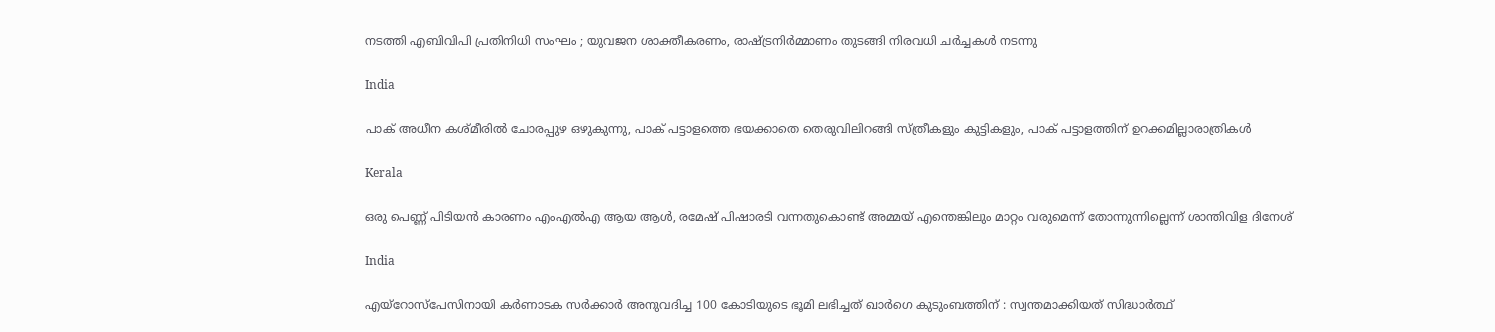നടത്തി എബിവിപി പ്രതിനിധി സംഘം ; യുവജന ശാക്തീകരണം, രാഷ്‌ട്രനിർമ്മാണം തുടങ്ങി നിരവധി ചർച്ചകൾ നടന്നു

India

പാക് അധീന കശ്മീരില്‍ ചോരപ്പുഴ ഒഴുകുന്നു, പാക് പട്ടാളത്തെ ഭയക്കാതെ തെരുവിലിറങ്ങി സ്ത്രീകളും കുട്ടികളും, പാക് പട്ടാളത്തിന് ഉറക്കമില്ലാരാത്രികള്‍

Kerala

ഒരു പെണ്ണ് പിടിയന്‍ കാരണം എംഎല്‍എ ആയ ആള്‍, രമേഷ് പിഷാരടി വന്നതുകൊണ്ട് അമ്മയ് എന്തെങ്കിലും മാറ്റം വരുമെന്ന് തോന്നുന്നില്ലെന്ന് ശാന്തിവിള ദിനേശ്

India

എയ്‌റോസ്‌പേസിനായി കർണാടക സർക്കാർ അനുവദിച്ച 100 കോടിയുടെ ഭൂമി ലഭിച്ചത് ഖാർഗെ കുടുംബത്തിന് : സ്വന്തമാക്കിയത് സിദ്ധാർത്ഥ്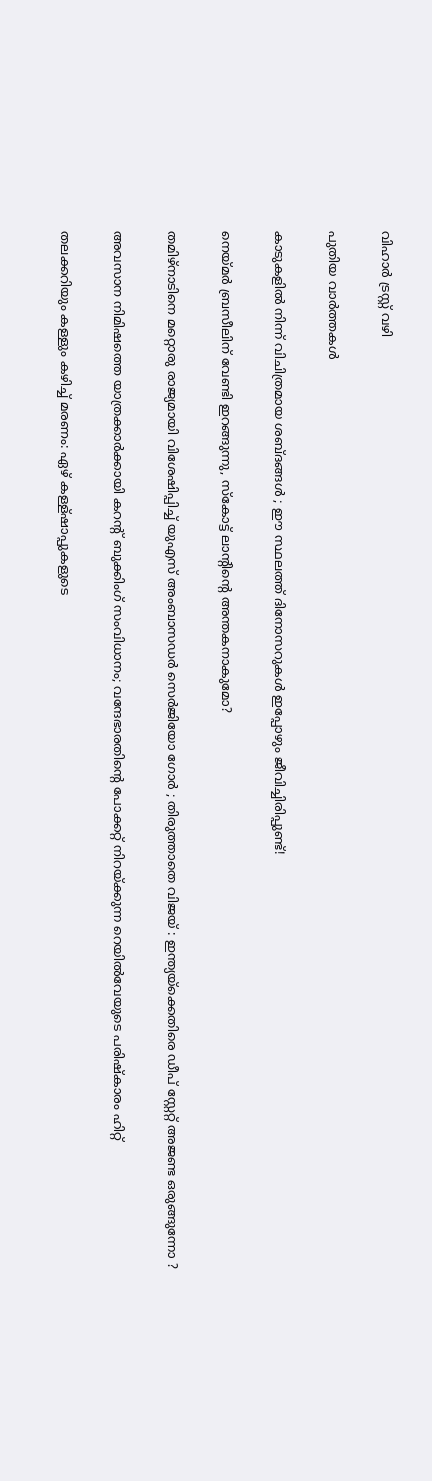വിഹാർ ട്രസ്റ്റ് വഴി

പുതിയ വാര്‍ത്തകള്‍

കാടുകളിൽ നിന്ന് വിചിത്രമായ ശബ്ദങ്ങൾ ; ഈ സ്ഥലത്ത് ദിനോസറുകൾ ഇപ്പോഴും ജീവിച്ചിരിപ്പുണ്ട്!

നെയ്‌മര്‍ ബ്രസീലിന് വേണ്ടി ഇറങ്ങുന്നു, സ്കോട്ട് ലാന്‍റിന്റെ അന്തകനാകുമോ?

തമിഴ്നാടിനെ മറ്റൊരു രാജ്യമായി വിശേഷിപ്പിച്ച് യുഎസ് അംബാസഡർ സെർജിയോ ഗോർ ; തിരുത്താതെ വിജയ് : ഇന്ത്യയ്‌ക്കെതിരെ ഡീപ് സ്റ്റേറ്റ് അജണ്ട ഒരുങ്ങുന്നോ ?

അവസാന നിമിഷത്തെ യാത്രക്കാർക്കായി കറന്റ് ബുക്കിംഗ് സംവിധാനം; വന്ദേഭാരതിന്റെ പോക്കറ്റ് നിറയ്‌ക്കുന്ന റെയില്‍വേയുടെ പരിഷ്കാരം ഹിറ്റ്

തലക്കറിയും കള്ളും കഴിച്ച് മരണം: ഏഴ് കള്ള്ഷാപ്പുകളുടെ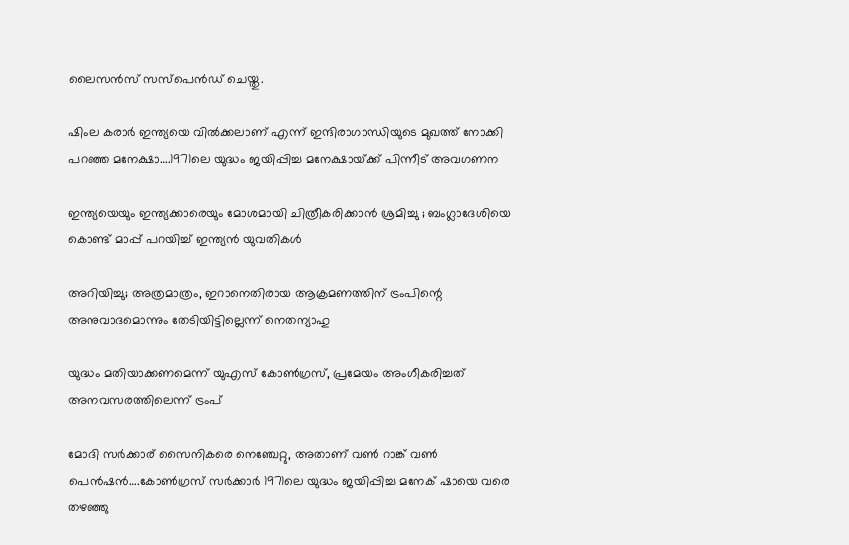ലൈസന്‍സ് സസ്പെന്‍ഡ് ചെയ്തു.

ഷിംല കരാര്‍ ഇന്ത്യയെ വില്‍ക്കലാണ് എന്ന് ഇന്ദിരാഗാന്ധിയുടെ മുഖത്ത് നോക്കി പറഞ്ഞ മനേക്ഷാ….1971ലെ യുദ്ധം ജയിപ്പിച്ച മനേക്ഷായ്‌ക്ക് പിന്നീട് അവഗണന

ഇന്ത്യയെയും ഇന്ത്യക്കാരെയും മോശമായി ചിത്രീകരിക്കാൻ ശ്രമിച്ചു ; ബംഗ്ലാദേശിയെ കൊണ്ട് മാപ്പ് പറയിച്ച് ഇന്ത്യൻ യുവതികൾ

അറിയിച്ചു; അത്രമാത്രം, ഇറാനെതിരായ ആക്രമണത്തിന് ട്രംപിന്റെ അനുവാദമൊന്നും തേടിയിട്ടില്ലെന്ന് നെതന്യാഹു

യുദ്ധം മതിയാക്കണമെന്ന് യുഎസ് കോണ്‍ഗ്രസ്, പ്രമേയം അംഗീകരിച്ചത് അനവസരത്തിലെന്ന് ട്രംപ്

മോദി സര്‍ക്കാര‍് സൈനികരെ നെഞ്ചേറ്റു, അതാണ് വണ്‍ റാങ്ക് വണ്‍ പെന്‍ഷന്‍….കോണ്‍ഗ്രസ് സര്‍ക്കാര്‍ 1971ലെ യുദ്ധം ജയിപ്പിച്ച മനേക് ഷായെ വരെ തഴഞ്ഞു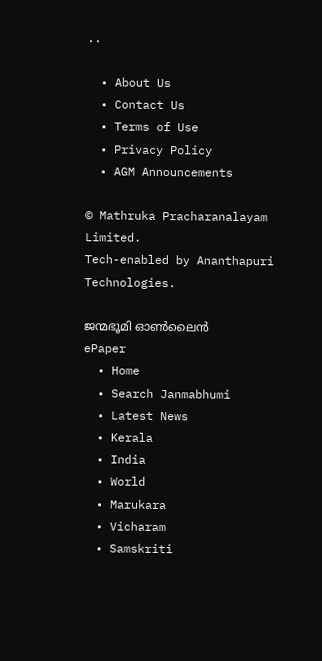..

  • About Us
  • Contact Us
  • Terms of Use
  • Privacy Policy
  • AGM Announcements

© Mathruka Pracharanalayam Limited.
Tech-enabled by Ananthapuri Technologies.

ജന്മഭൂമി ഓണ്‍ലൈന്‍
ePaper
  • Home
  • Search Janmabhumi
  • Latest News
  • Kerala
  • India
  • World
  • Marukara
  • Vicharam
  • Samskriti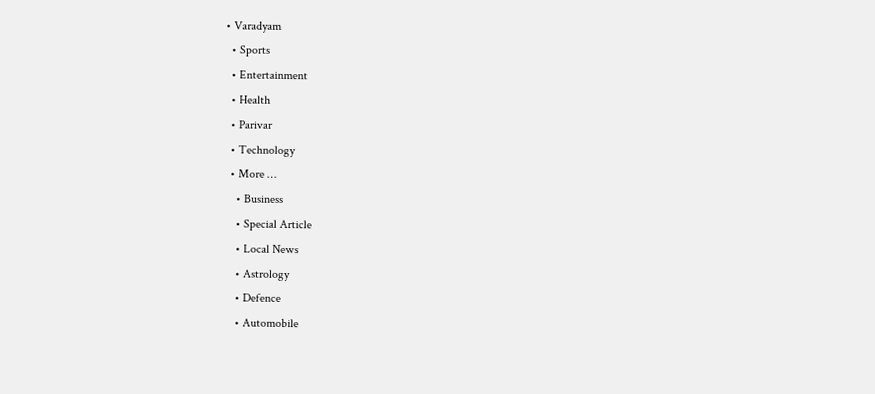• Varadyam
  • Sports
  • Entertainment
  • Health
  • Parivar
  • Technology
  • More …
    • Business
    • Special Article
    • Local News
    • Astrology
    • Defence
    • Automobile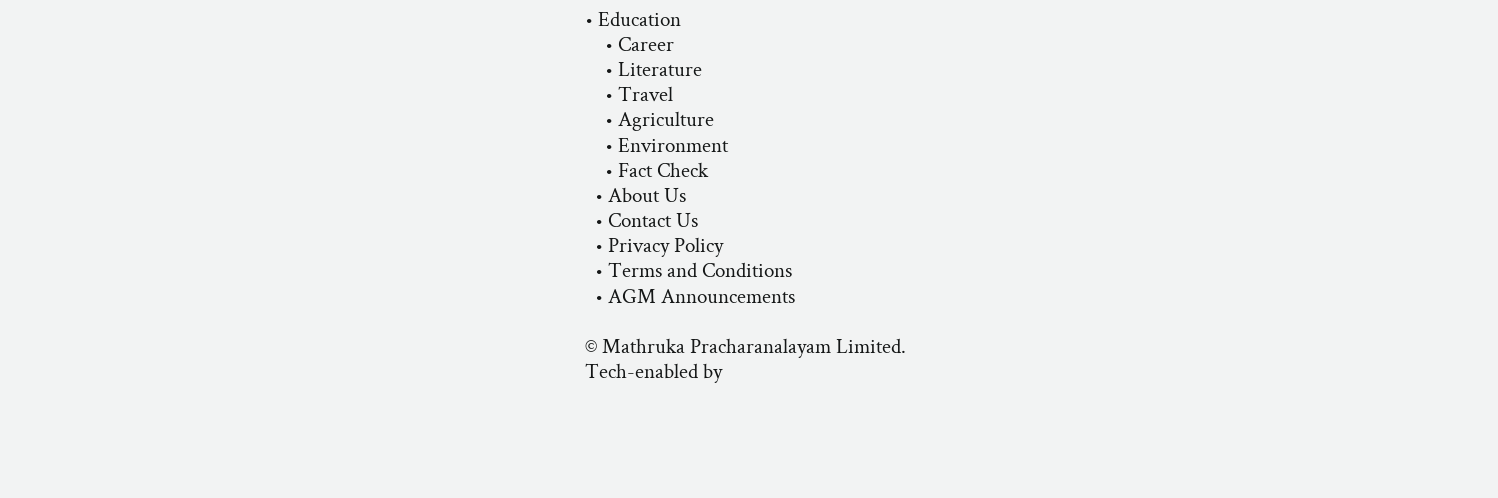• Education
    • Career
    • Literature
    • Travel
    • Agriculture
    • Environment
    • Fact Check
  • About Us
  • Contact Us
  • Privacy Policy
  • Terms and Conditions
  • AGM Announcements

© Mathruka Pracharanalayam Limited.
Tech-enabled by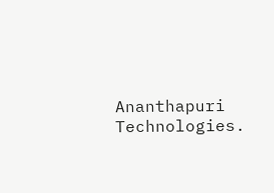Ananthapuri Technologies.